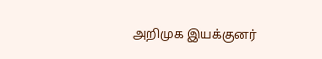அறிமுக இயக்குனர்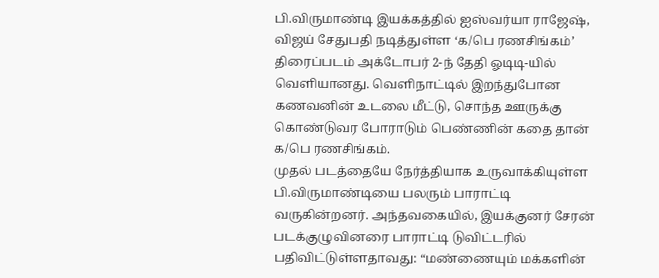பி.விருமாண்டி இயக்கத்தில் ஐஸ்வர்யா ராஜேஷ், விஜய் சேதுபதி நடித்துள்ள ‘க/பெ ரணசிங்கம்’ திரைப்படம் அக்டோபர் 2-ந் தேதி ஓடிடி-யில் வெளியானது. வெளிநாட்டில் இறந்துபோன கணவனின் உடலை மீட்டு, சொந்த ஊருக்கு கொண்டுவர போராடும் பெண்ணின் கதை தான் க/பெ ரணசிங்கம்.
முதல் படத்தையே நேர்த்தியாக உருவாக்கியுள்ள பி.விருமாண்டியை பலரும் பாராட்டி வருகின்றனர். அந்தவகையில், இயக்குனர் சேரன் படக்குழுவினரை பாராட்டி டுவிட்டரில் பதிவிட்டுள்ளதாவது: “மண்ணையும் மக்களின்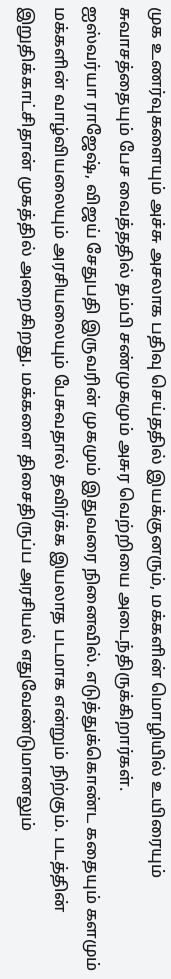முக உணர்வுகளையும் அச்சு அசலாக பதிவு செய்ததில் இயக்குனரும், மக்களின் மொழியில் உயிரையும் சுவாசத்தையும் பேச வைத்ததில் தம்பி சண்முகமும் அசுர வெற்றியை அடைந்திருக்கிறார்கள்.
ஐஸ்வர்யா ராஜேஷ், விஜய் சேதுபதி இருவரின் முகமும் இதுவரை நினைவில். எடுத்துக்கொண்ட கதையும் களமும் மக்களின் வாழ்வியலையும் அரசியலையும் பேசுவதால் தவிர்க்க இயலாத படமாக என்றும் நிற்கும். படத்தின் இறுதிக்காட்சிதான் முகத்தில் அறைகிறது. மக்களை திசைதிருப்ப அரசியல் எதுவேண்டுமானலும்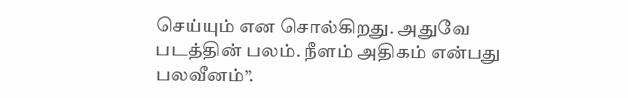செய்யும் என சொல்கிறது. அதுவே படத்தின் பலம். நீளம் அதிகம் என்பது பலவீனம்”.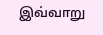இவ்வாறு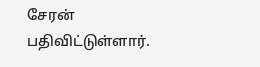சேரன் பதிவிட்டுள்ளார்.